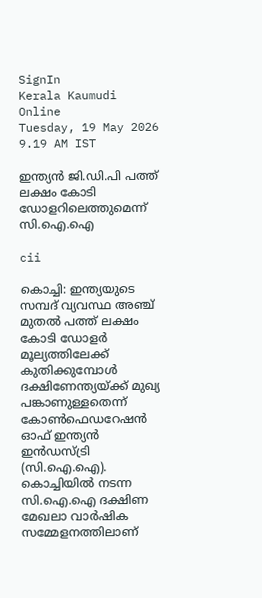SignIn
Kerala Kaumudi Online
Tuesday, 19 May 2026 9.19 AM IST

ഇന്ത്യൻ ജി.ഡി.പി പത്ത് ലക്ഷം കോടി ഡോളറിലെത്തുമെന്ന് സി.ഐ.ഐ

cii

കൊച്ചി: ഇന്ത്യയുടെ സമ്പദ് വ്യവസ്ഥ അഞ്ച് മുതൽ പത്ത് ലക്ഷം കോടി ഡോളർ മൂല്യത്തിലേക്ക് കുതിക്കുമ്പോൾ ദക്ഷിണേന്ത്യയ്ക്ക് മുഖ്യ പങ്കാണുള്ളതെന്ന് കോൺഫെഡറേഷൻ ഓഫ് ഇന്ത്യൻ ഇൻഡസ്ട്രി (സി.ഐ.ഐ). കൊച്ചിയിൽ നടന്ന സി.ഐ.ഐ ദക്ഷിണ മേഖലാ വാർഷിക സമ്മേളനത്തിലാണ്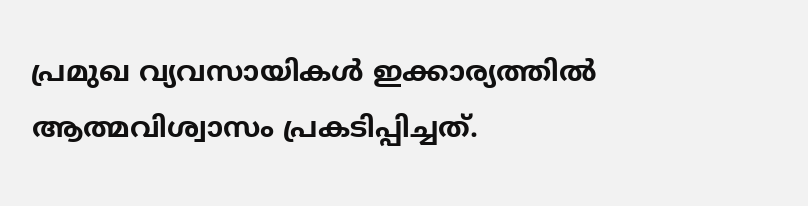പ്രമുഖ വ്യവസായികൾ ഇക്കാര്യത്തിൽ ആത്മവിശ്വാസം പ്രകടിപ്പിച്ചത്.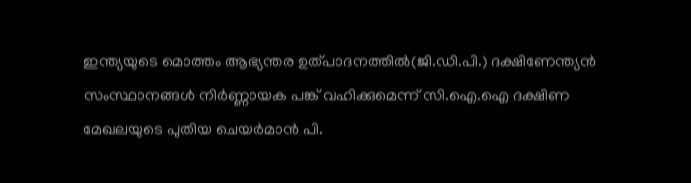ഇന്ത്യയുടെ മൊത്തം ആഭ്യന്തര ഉത്പാദനത്തിൽ(ജി.ഡി.പി.) ദക്ഷിണേന്ത്യൻ സംസ്ഥാനങ്ങൾ നിർണ്ണായക പങ്ക് വഹിക്കുമെന്ന് സി.ഐ.ഐ ദക്ഷിണ മേഖലയുടെ പുതിയ ചെയർമാൻ പി.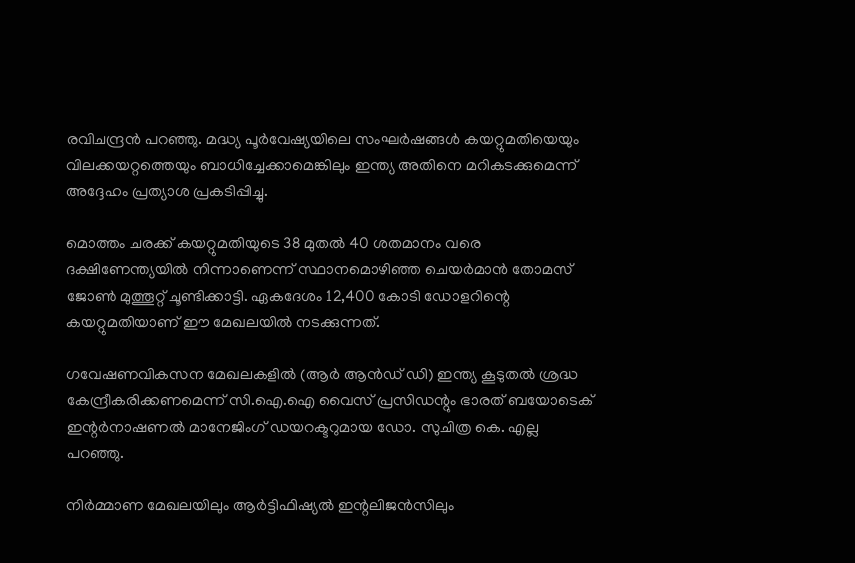രവിചന്ദ്രൻ പറഞ്ഞു. മദ്ധ്യ പൂർവേഷ്യയിലെ സംഘർഷങ്ങൾ കയറ്റുമതിയെയും വിലക്കയറ്റത്തെയും ബാധിച്ചേക്കാമെങ്കിലും ഇന്ത്യ അതിനെ മറികടക്കുമെന്ന് അദ്ദേഹം പ്രത്യാശ പ്രകടിപ്പിച്ചു.

മൊത്തം ചരക്ക് കയറ്റുമതിയുടെ 38 മുതൽ 40 ശതമാനം വരെ ദക്ഷിണേന്ത്യയിൽ നിന്നാണെന്ന് സ്ഥാനമൊഴിഞ്ഞ ചെയർമാൻ തോമസ് ജോൺ മുത്തൂറ്റ് ചൂണ്ടിക്കാട്ടി. ഏകദേശം 12,400 കോടി ഡോളറിന്റെ കയറ്റുമതിയാണ് ഈ മേഖലയിൽ നടക്കുന്നത്.

ഗവേഷണവികസന മേഖലകളിൽ (ആർ ആൻഡ് ഡി) ഇന്ത്യ കൂടുതൽ ശ്രദ്ധ കേന്ദ്രീകരിക്കണമെന്ന് സി.ഐ.ഐ വൈസ് പ്രസിഡന്റും ഭാരത് ബയോടെക് ഇന്റർനാഷണൽ മാനേജിംഗ് ഡയറക്ടറുമായ ഡോ. സുചിത്ര കെ. എല്ല പറഞ്ഞു.

നിർമ്മാണ മേഖലയിലും ആർട്ടിഫിഷ്യൽ ഇന്റലിജൻസിലും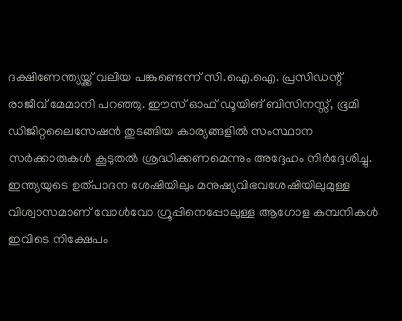ദക്ഷിണേന്ത്യയ്ക്ക് വലിയ പങ്കുണ്ടെന്ന് സി.ഐ.ഐ. പ്രസിഡന്റ് രാജീവ് മേമാനി പറഞ്ഞു. ഈസ് ഓഫ് ഡൂയിങ് ബിസിനസ്സ്, ഭൂമി ഡിജിറ്റലൈസേഷൻ തുടങ്ങിയ കാര്യങ്ങളിൽ സംസ്ഥാന സർക്കാരുകൾ കൂടുതൽ ശ്രദ്ധിക്കണമെന്നും അദ്ദേഹം നിർദ്ദേശിച്ചു. ഇന്ത്യയുടെ ഉത്പാദന ശേഷിയിലും മനുഷ്യവിഭവശേഷിയിലുമുള്ള വിശ്വാസമാണ് വോൾവോ ഗ്രൂപ്പിനെപ്പോലുള്ള ആഗോള കമ്പനികൾ ഇവിടെ നിക്ഷേപം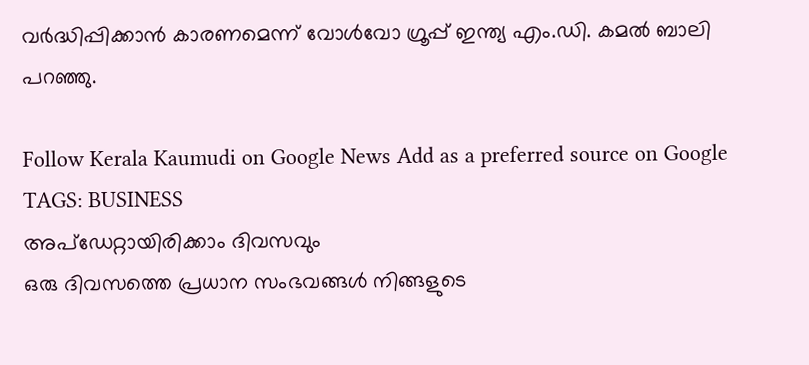വർദ്ധിപ്പിക്കാൻ കാരണമെന്ന് വോൾവോ ഗ്രൂപ്പ് ഇന്ത്യ എം.ഡി. കമൽ ബാലി പറഞ്ഞു.

Follow Kerala Kaumudi on Google News Add as a preferred source on Google
TAGS: BUSINESS
അപ്ഡേറ്റായിരിക്കാം ദിവസവും
ഒരു ദിവസത്തെ പ്രധാന സംഭവങ്ങൾ നിങ്ങളുടെ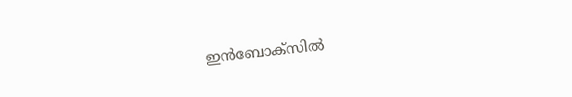ഇൻബോക്സിൽ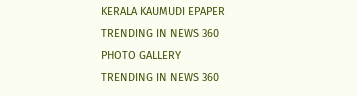KERALA KAUMUDI EPAPER
TRENDING IN NEWS 360
PHOTO GALLERY
TRENDING IN NEWS 360